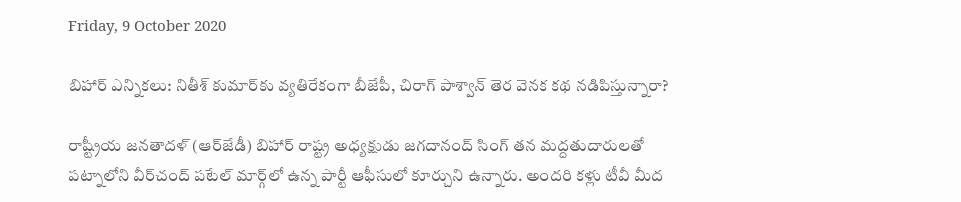Friday, 9 October 2020

బిహార్ ఎన్నికలు: నితీశ్‌ కుమార్‌కు వ్యతిరేకంగా బీజేపీ, చిరాగ్‌ పాశ్వాన్‌ తెర వెనక కథ నడిపిస్తున్నారా?

రాష్ట్రీయ జనతాదళ్‌ (ఆర్‌జేడీ) బిహార్ రాష్ట్ర అధ్యక్షుడు జగదానంద్‌ సింగ్ తన మద్దతుదారులతో పట్నాలోని వీర్‌చంద్ పటేల్ మార్గ్‌లో ఉన్న పార్టీ ఆఫీసులో కూర్చుని ఉన్నారు. అందరి కళ్లు టీవీ మీద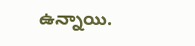ఉన్నాయి.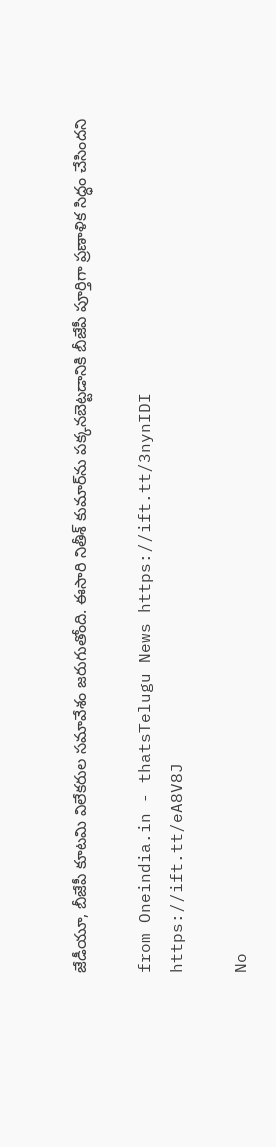జేడీయూ, బీజేపీ కూటమి విలేకరుల సమావేశం జరుగుతోంది. ఈసారి నితీశ్‌ కుమార్‌ను పక్కనబెట్టడానికి బీజేపీ పూర్తిగా ప్రణాళిక సిద్ధం చేసిందని

from Oneindia.in - thatsTelugu News https://ift.tt/3nynIDI
https://ift.tt/eA8V8J

No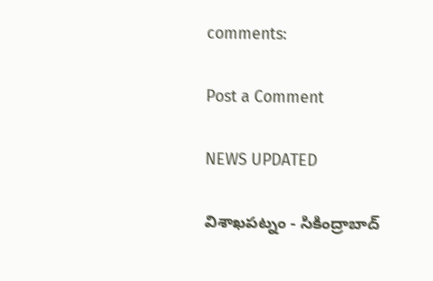comments:

Post a Comment

NEWS UPDATED

విశాఖపట్నం - సికింద్రాబాద్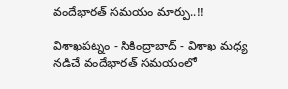వందేభారత్ సమయం మార్పు..!!

విశాఖపట్నం - సికింద్రాబాద్ - విశాఖ మధ్య నడిచే వందేభారత్ సమయంలో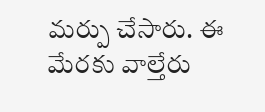మర్పు చేసారు. ఈ మేరకు వాల్తేరు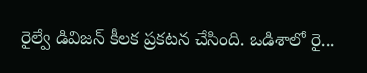రైల్వే డివిజన్ కీలక ప్రకటన చేసింది. ఒడిశాలో రై...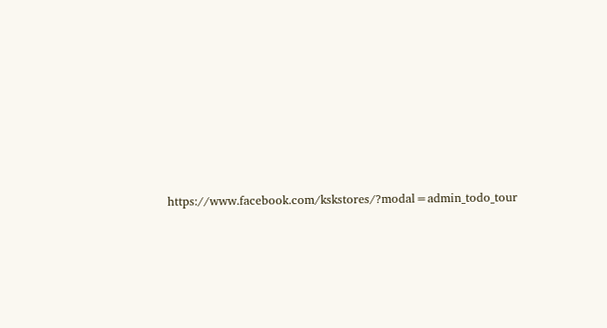https://www.facebook.com/kskstores/?modal=admin_todo_tour